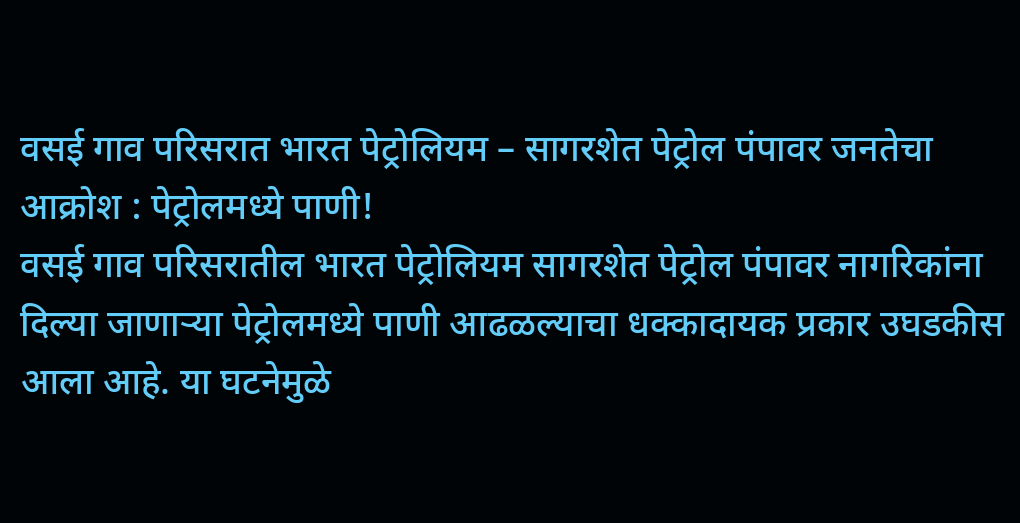वसई गाव परिसरात भारत पेट्रोलियम – सागरशेत पेट्रोल पंपावर जनतेचा आक्रोश : पेट्रोलमध्ये पाणी!
वसई गाव परिसरातील भारत पेट्रोलियम सागरशेत पेट्रोल पंपावर नागरिकांना दिल्या जाणाऱ्या पेट्रोलमध्ये पाणी आढळल्याचा धक्कादायक प्रकार उघडकीस आला आहे. या घटनेमुळे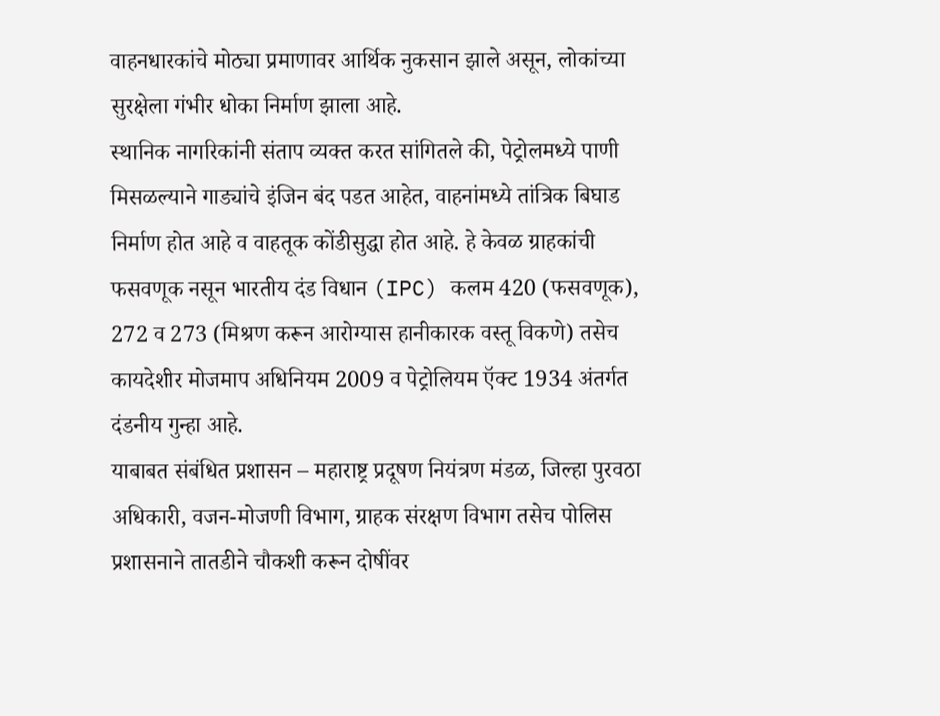वाहनधारकांचे मोठ्या प्रमाणावर आर्थिक नुकसान झाले असून, लोकांच्या सुरक्षेला गंभीर धोका निर्माण झाला आहे.
स्थानिक नागरिकांनी संताप व्यक्त करत सांगितले की, पेट्रोलमध्ये पाणी मिसळल्याने गाड्यांचे इंजिन बंद पडत आहेत, वाहनांमध्ये तांत्रिक बिघाड निर्माण होत आहे व वाहतूक कोंडीसुद्धा होत आहे. हे केवळ ग्राहकांची फसवणूक नसून भारतीय दंड विधान (IPC) कलम 420 (फसवणूक), 272 व 273 (मिश्रण करून आरोग्यास हानीकारक वस्तू विकणे) तसेच कायदेशीर मोजमाप अधिनियम 2009 व पेट्रोलियम ऍक्ट 1934 अंतर्गत दंडनीय गुन्हा आहे.
याबाबत संबंधित प्रशासन – महाराष्ट्र प्रदूषण नियंत्रण मंडळ, जिल्हा पुरवठा अधिकारी, वजन-मोजणी विभाग, ग्राहक संरक्षण विभाग तसेच पोलिस प्रशासनाने तातडीने चौकशी करून दोषींवर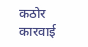कठोर कारवाई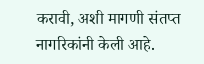करावी, अशी मागणी संतप्त नागरिकांनी केली आहे.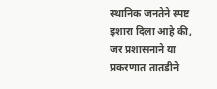स्थानिक जनतेने स्पष्ट इशारा दिला आहे की, जर प्रशासनाने या प्रकरणात तातडीने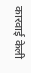कारवाई केली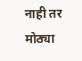नाही तर मोठ्या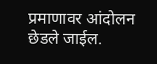प्रमाणावर आंदोलन छेडले जाईल.